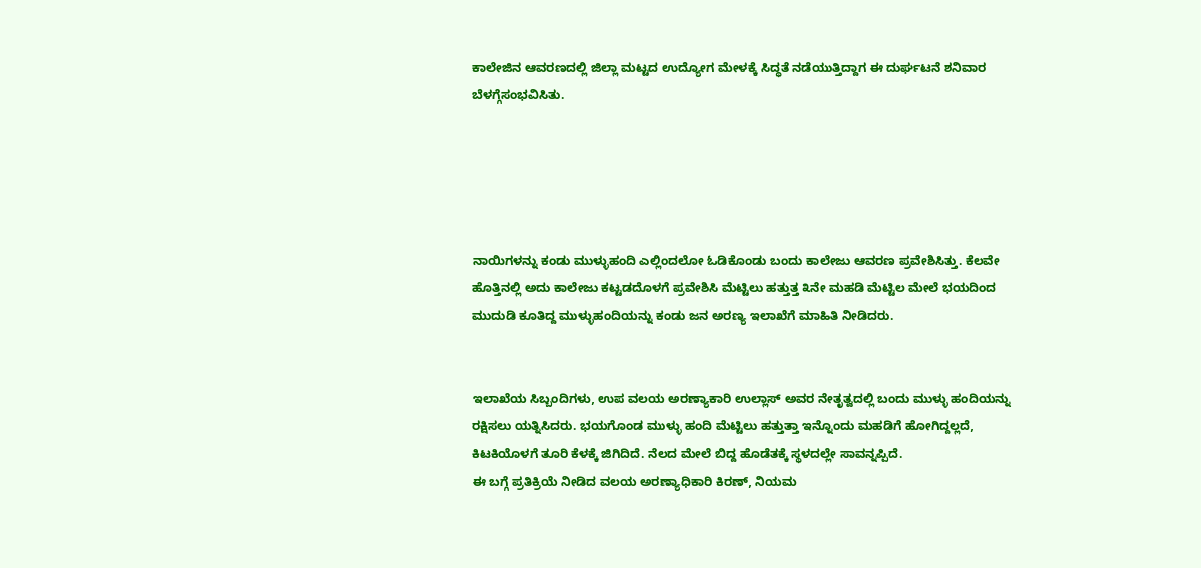ಕಾಲೇಜಿನ ಆವರಣದಲ್ಲಿ ಜಿಲ್ಲಾ ಮಟ್ಟದ ಉದ್ಯೋಗ ಮೇಳಕ್ಕೆ ಸಿದ್ಧತೆ ನಡೆಯುತ್ತಿದ್ದಾಗ ಈ ದುರ್ಘಟನೆ ಶನಿವಾರ ಬೆಳಗ್ಗೆಸಂಭವಿಸಿತು.





ನಾಯಿಗಳನ್ನು ಕಂಡು ಮುಳ್ಳುಹಂದಿ ಎಲ್ಲಿಂದಲೋ ಓಡಿಕೊಂಡು ಬಂದು ಕಾಲೇಜು ಆವರಣ ಪ್ರವೇಶಿಸಿತ್ತು. ಕೆಲವೇ ಹೊತ್ತಿನಲ್ಲಿ ಅದು ಕಾಲೇಜು ಕಟ್ಟಡದೊಳಗೆ ಪ್ರವೇಶಿಸಿ ಮೆಟ್ಟಿಲು ಹತ್ತುತ್ತ ೩ನೇ ಮಹಡಿ ಮೆಟ್ಟಿಲ ಮೇಲೆ ಭಯದಿಂದ ಮುದುಡಿ ಕೂತಿದ್ದ ಮುಳ್ಳುಹಂದಿಯನ್ನು ಕಂಡು ಜನ ಅರಣ್ಯ ಇಲಾಖೆಗೆ ಮಾಹಿತಿ ನೀಡಿದರು.


ಇಲಾಖೆಯ ಸಿಬ್ಬಂದಿಗಳು, ಉಪ ವಲಯ ಅರಣ್ಯಾಕಾರಿ ಉಲ್ಲಾಸ್ ಅವರ ನೇತೃತ್ವದಲ್ಲಿ ಬಂದು ಮುಳ್ಳು ಹಂದಿಯನ್ನು ರಕ್ಷಿಸಲು ಯತ್ನಿಸಿದರು. ಭಯಗೊಂಡ ಮುಳ್ಳು ಹಂದಿ ಮೆಟ್ಟಿಲು ಹತ್ತುತ್ತಾ ಇನ್ನೊಂದು ಮಹಡಿಗೆ ಹೋಗಿದ್ದಲ್ಲದೆ, ಕಿಟಕಿಯೊಳಗೆ ತೂರಿ ಕೆಳಕ್ಕೆ ಜಿಗಿದಿದೆ. ನೆಲದ ಮೇಲೆ ಬಿದ್ದ ಹೊಡೆತಕ್ಕೆ ಸ್ಥಳದಲ್ಲೇ ಸಾವನ್ನಪ್ಪಿದೆ.
ಈ ಬಗ್ಗೆ ಪ್ರತಿಕ್ರಿಯೆ ನೀಡಿದ ವಲಯ ಅರಣ್ಯಾಧಿಕಾರಿ ಕಿರಣ್, ನಿಯಮ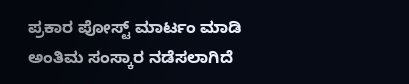ಪ್ರಕಾರ ಪೋಸ್ಟ್ ಮಾರ್ಟಂ ಮಾಡಿ ಅಂತಿಮ ಸಂಸ್ಕಾರ ನಡೆಸಲಾಗಿದೆ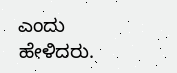ಎಂದು ಹೇಳಿದರು.